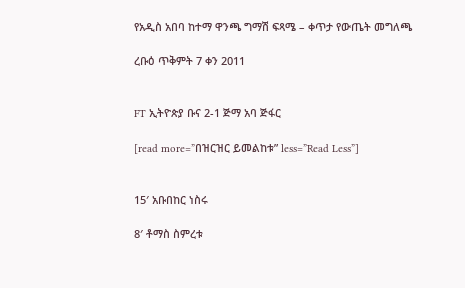የአዲስ አበባ ከተማ ዋንጫ ግማሽ ፍጻሜ – ቀጥታ የውጤት መግለጫ

ረቡዕ ጥቅምት 7 ቀን 2011


FT ኢትዮጵያ ቡና 2-1 ጅማ አባ ጅፋር

[read more=”በዝርዝር ይመልከቱ” less=”Read Less”]


15′ አቡበከር ነስሩ

8′ ቶማስ ስምረቱ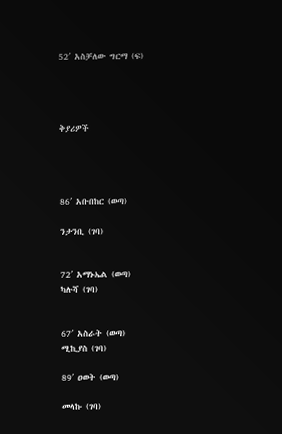52′ አስቻለው ግርማ (ፍ)




ቅያሪዎች




86′ አቡበከር (ወጣ)

ንታንቢ (ገባ)


72′ አማኑኤል (ወጣ)
ካሉሻ (ገባ)


67′ አስራት (ወጣ)
ሚኪያስ (ገባ)

89′ ዐወት (ወጣ)

መላኩ (ገባ)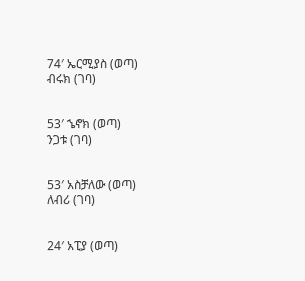74′ ኤርሚያስ (ወጣ)
ብሩክ (ገባ)


53′ ኄኖክ (ወጣ)
ንጋቱ (ገባ)


53′ አስቻለው (ወጣ)
ለብሪ (ገባ)


24′ አፒያ (ወጣ)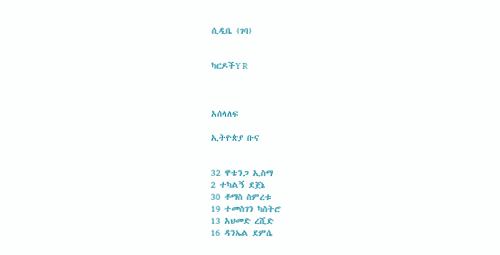ሲዲቤ (ገባ)


ካርዶችY R



አሰላለፍ

ኢትዮጵያ ቡና


32 ዋቴንጋ ኢስማ
2 ተካልኝ ደጀኔ
30 ቶማስ ስምረቱ
19 ተመስገን ካስትሮ
13 አህመድ ረሺድ
16 ዳንኤል ደምሴ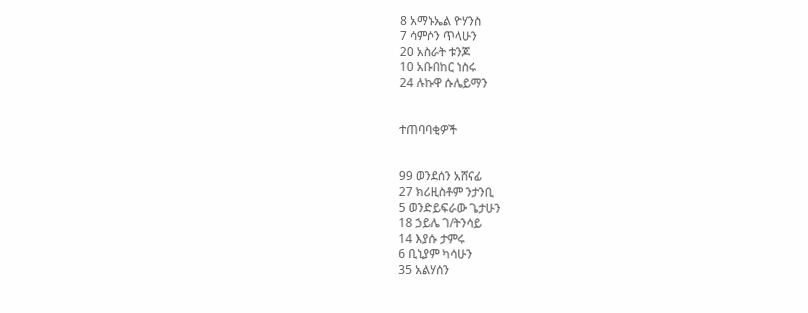8 አማኑኤል ዮሃንስ
7 ሳምሶን ጥላሁን
20 አስራት ቱንጆ
10 አቡበከር ነስሩ
24 ሉኩዋ ሱሌይማን


ተጠባባቂዎች


99 ወንደሰን አሸናፊ
27 ክሪዚስቶም ንታንቢ
5 ወንድይፍራው ጌታሁን
18 ኃይሌ ገ/ትንሳይ
14 እያሱ ታምሩ
6 ቢኒያም ካሳሁን
35 አልሃሰን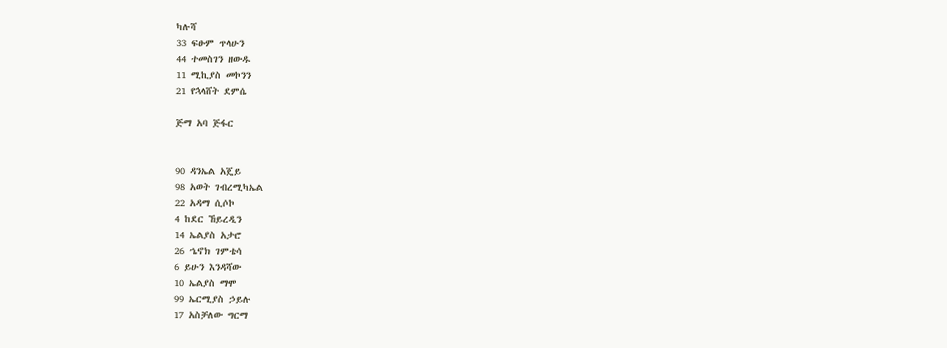ካሉሻ
33 ፍፁም ጥላሁን
44 ተመስገን ዘውዱ
11 ሚኪያስ መኮንን
21 የኋላሸት ደምሴ

ጅማ አባ ጅፋር


90 ዳንኤል አጄይ
98 አወት ገብረሚካኤል
22 አዳማ ሲሶኮ
4 ከደር ኸይረዲን
14 ኤልያስ አታሮ
26 ኄኖክ ገምቴሳ
6 ይሁን እንዳሻው
10 ኤልያስ ማሞ
99 ኤርሚያስ ኃይሉ
17 አስቻለው ግርማ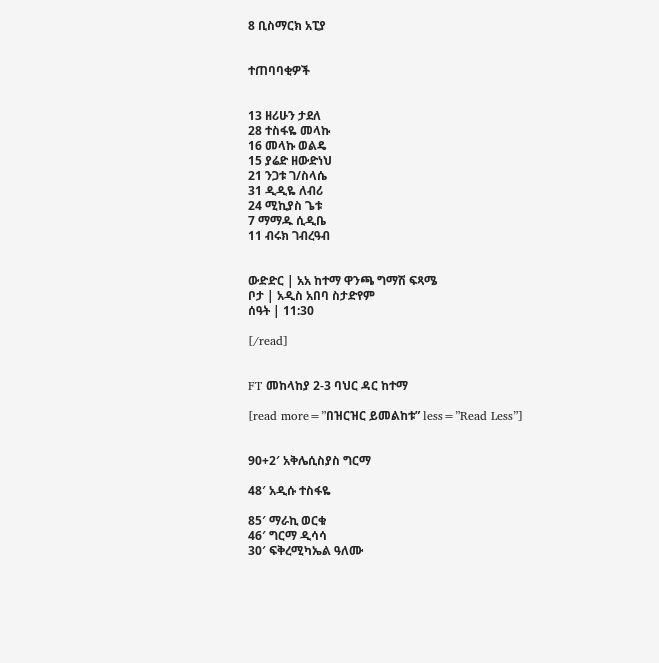8 ቢስማርክ አፒያ


ተጠባባቂዎች


13 ዘሪሁን ታደለ
28 ተስፋዬ መላኩ
16 መላኩ ወልዴ
15 ያሬድ ዘውድነህ
21 ንጋቱ ገ/ስላሴ
31 ዲዲዬ ለብሪ
24 ሚኪያስ ጌቱ
7 ማማዱ ሲዲቤ
11 ብሩክ ገብረዓብ


ውድድር | አአ ከተማ ዋንጫ ግማሽ ፍጻሜ
ቦታ | አዲስ አበባ ስታድየም
ሰዓት | 11:30

[/read]


FT መከላከያ 2-3 ባህር ዳር ከተማ

[read more=”በዝርዝር ይመልከቱ” less=”Read Less”]


90+2′ አቅሌሲስያስ ግርማ

48′ አዲሱ ተስፋዬ

85′ ማራኪ ወርቁ
46′ ግርማ ዲሳሳ
30′ ፍቅረሚካኤል ዓለሙ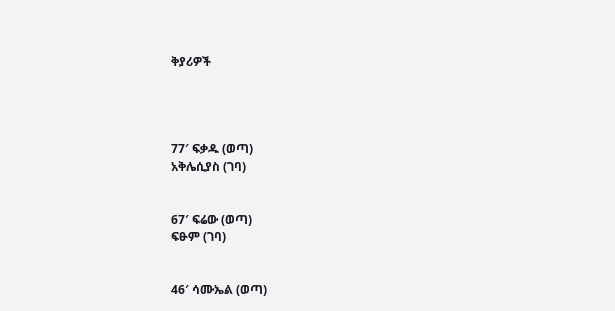ቅያሪዎች




77′ ፍቃዱ (ወጣ)
አቅሌሲያስ (ገባ)


67′ ፍሬው (ወጣ)
ፍፁም (ገባ)


46′ ሳሙኤል (ወጣ)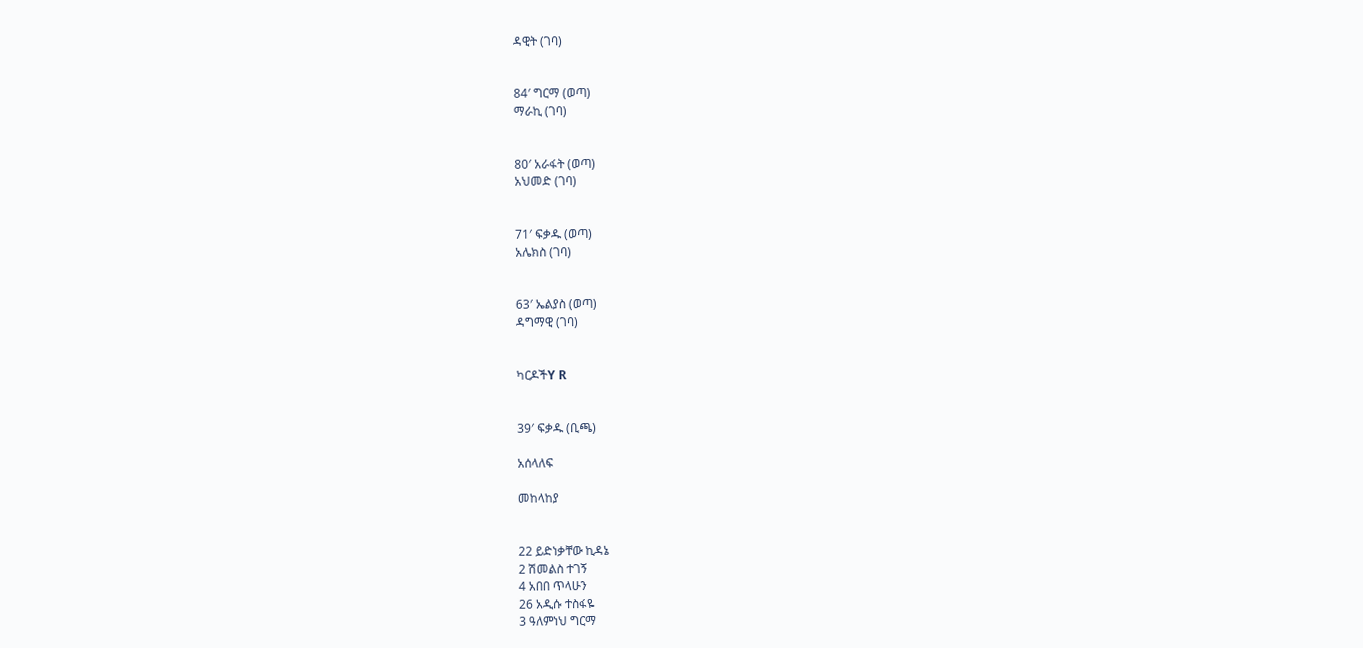ዳዊት (ገባ)


84′ ግርማ (ወጣ)
ማራኪ (ገባ)


80′ አራፋት (ወጣ)
አህመድ (ገባ)


71′ ፍቃዱ (ወጣ)
አሌክስ (ገባ)


63′ ኤልያስ (ወጣ)
ዳግማዊ (ገባ)


ካርዶችY R


39′ ፍቃዱ (ቢጫ)

አሰላለፍ

መከላከያ


22 ይድነቃቸው ኪዳኔ
2 ሽመልስ ተገኝ
4 አበበ ጥላሁን
26 አዲሱ ተስፋዬ
3 ዓለምነህ ግርማ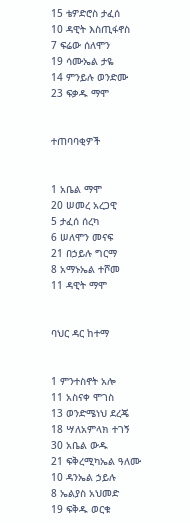15 ቴዎድሮስ ታፈሰ
10 ዳዊት እስጢፋኖስ
7 ፍሬው ሰለሞን
19 ሳሙኤል ታዬ
14 ምንይሉ ወንድሙ
23 ፍቃዱ ማሞ


ተጠባባቂዎች


1 አቤል ማሞ
20 ሠመረ አረጋዊ
5 ታፈሰ ሰረካ
6 ሠለሞን መናፍ
21 በኃይሉ ግርማ
8 አማኑኤል ተሾመ
11 ዳዊት ማሞ


ባህር ዳር ከተማ


1 ምንተስኖት አሎ
11 አስናቀ ሞገስ
13 ወንድሜነህ ደረጄ
18 ሣለአምላክ ተገኝ
30 አቤል ውዱ
21 ፍቅረሚካኤል ዓለሙ
10 ዳንኤል ኃይሉ
8 ኤልያስ አህመድ
19 ፍቅዱ ወርቁ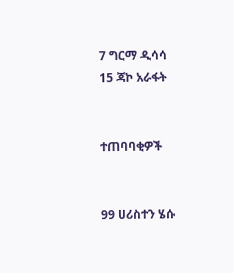7 ግርማ ዲሳሳ
15 ጃኮ አራፋት


ተጠባባቂዎች


99 ሀሪስተን ሄሱ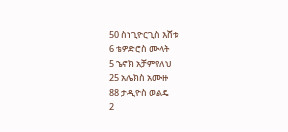50 ስነጊዮርጊስ እሸቱ
6 ቴዎድሮስ ሙላት
5 ኄኖክ አቻምየለህ
25 አሌክስ አሙዙ
88 ታዲዮስ ወልዴ
2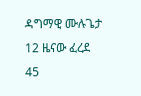ዳግማዊ ሙሉጌታ
12 ዜናው ፈረደ
45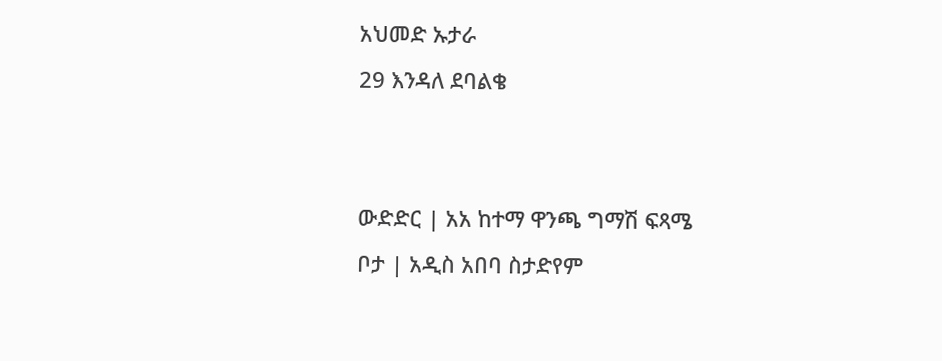አህመድ ኡታራ
29 እንዳለ ደባልቄ


ውድድር | አአ ከተማ ዋንጫ ግማሽ ፍጻሜ
ቦታ | አዲስ አበባ ስታድየም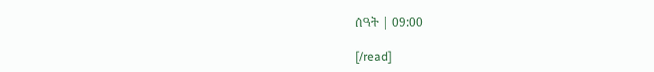ሰዓት | 09:00

[/read]